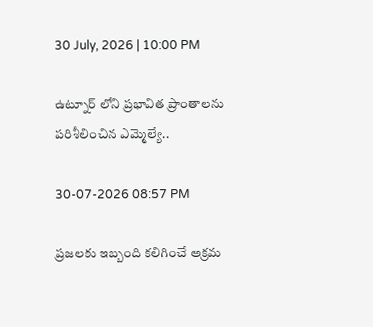30 July, 2026 | 10:00 PM

ఉట్నూర్ లోని ప్రభావిత ప్రాంతాలను పరిశీలించిన ఎమ్మెల్యే..

30-07-2026 08:57 PM

ప్రజలకు ఇబ్బంది కలిగించే అక్రమ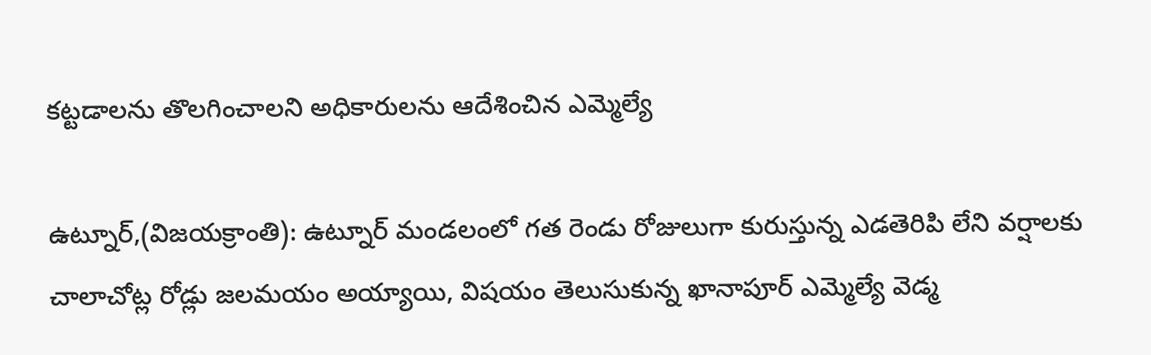కట్టడాలను తొలగించాలని అధికారులను ఆదేశించిన ఎమ్మెల్యే

ఉట్నూర్,(విజయక్రాంతి): ఉట్నూర్ మండలంలో గత రెండు రోజులుగా కురుస్తున్న ఎడతెరిపి లేని వర్షాలకు చాలాచోట్ల రోడ్లు జలమయం అయ్యాయి, విషయం తెలుసుకున్న ఖానాపూర్ ఎమ్మెల్యే వెడ్మ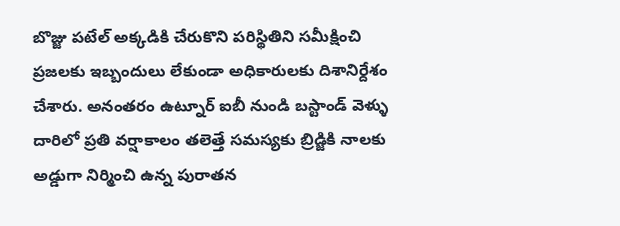బొజ్జు పటేల్ అక్కడికి చేరుకొని పరిస్థితిని సమీక్షించి ప్రజలకు ఇబ్బందులు లేకుండా అధికారులకు దిశానిర్దేశం చేశారు. అనంతరం ఉట్నూర్ ఐబీ నుండి బస్టాండ్ వెళ్ళు దారిలో ప్రతి వర్షాకాలం తలెత్తే సమస్యకు బ్రిడ్జికి నాలకు అడ్డుగా నిర్మించి ఉన్న పురాతన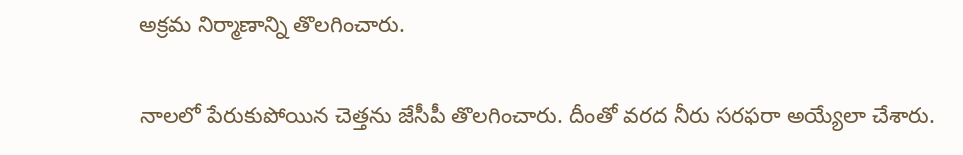అక్రమ నిర్మాణాన్ని తొలగించారు.

నాలలో పేరుకుపోయిన చెత్తను జేసీపీ తొలగించారు. దీంతో వరద నీరు సరఫరా అయ్యేలా చేశారు.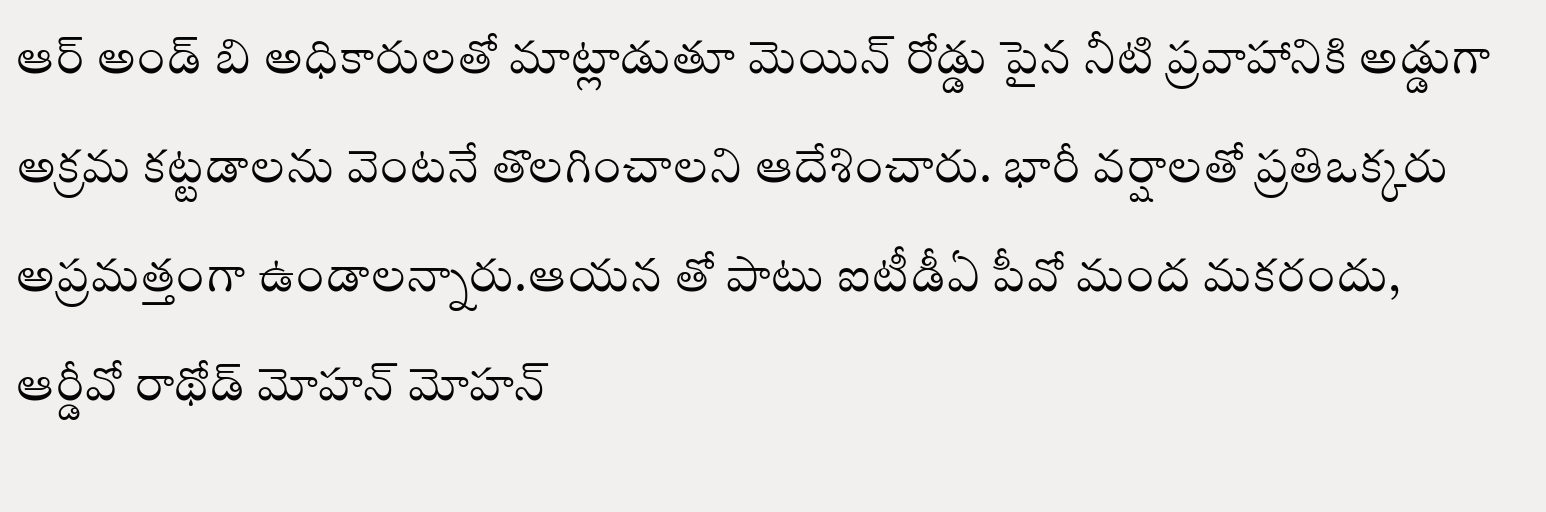ఆర్ అండ్ బి అధికారులతో మాట్లాడుతూ మెయిన్ రోడ్డు పైన నీటి ప్రవాహానికి అడ్డుగా అక్రమ కట్టడాలను వెంటనే తొలగించాలని ఆదేశించారు. భారీ వర్షాలతో ప్రతిఒక్కరు అప్రమత్తంగా ఉండాలన్నారు.ఆయన తో పాటు ఐటీడీఏ పీవో మంద మకరందు,  ఆర్డీవో రాథోడ్ మోహన్ మోహన్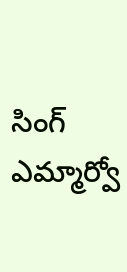సింగ్ ఎమ్మార్వో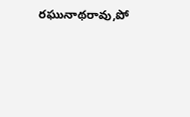రఘునాథరావు,పో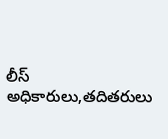లీస్ అధికారులు,తదితరులు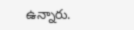ఉన్నారు.